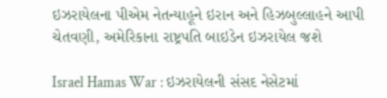ઇઝરાયેલના પીએમ નેતન્યાહૂને ઇરાન અને હિઝબુલ્લાહને આપી ચેતવણી, અમેરિકાના રાષ્ટ્રપતિ બાઇડેન ઇઝરાયેલ જશે

Israel Hamas War : ઇઝરાયેલની સંસદ નેસેટમાં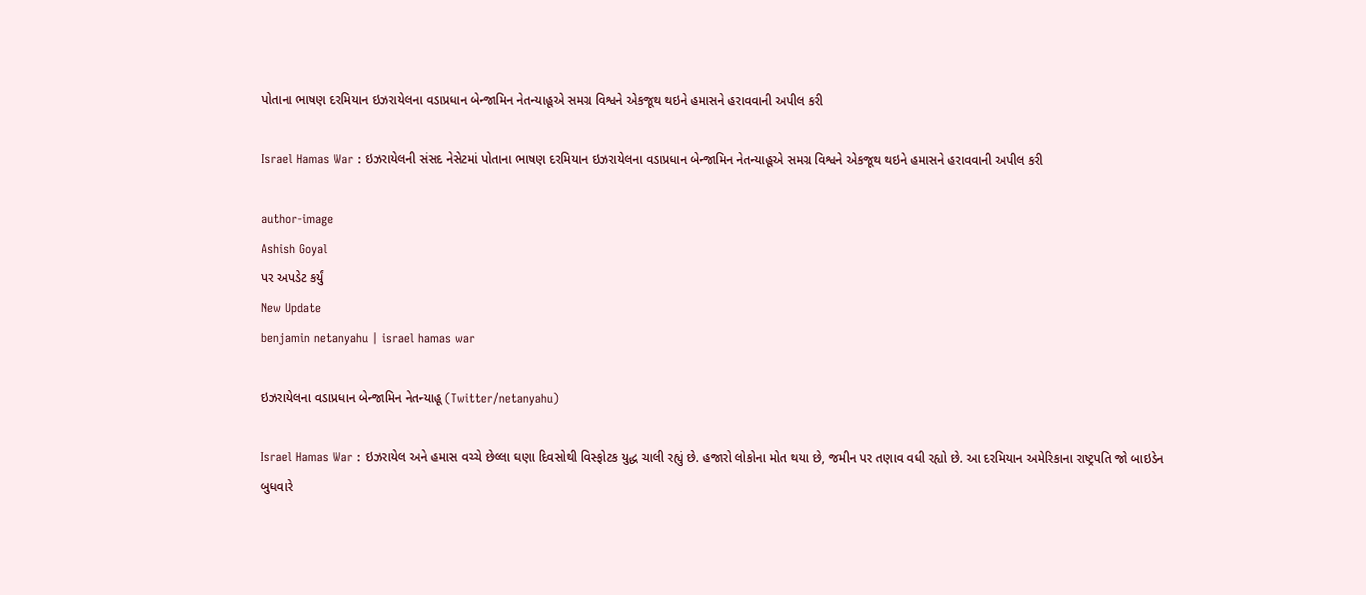પોતાના ભાષણ દરમિયાન ઇઝરાયેલના વડાપ્રધાન બેન્જામિન નેતન્યાહૂએ સમગ્ર વિશ્વને એકજૂથ થઇને હમાસને હરાવવાની અપીલ કરી

Israel Hamas War : ઇઝરાયેલની સંસદ નેસેટમાં પોતાના ભાષણ દરમિયાન ઇઝરાયેલના વડાપ્રધાન બેન્જામિન નેતન્યાહૂએ સમગ્ર વિશ્વને એકજૂથ થઇને હમાસને હરાવવાની અપીલ કરી

author-image
Ashish Goyal
પર અપડેટ કર્યું
New Update
benjamin netanyahu | israel hamas war

ઇઝરાયેલના વડાપ્રધાન બેન્જામિન નેતન્યાહૂ (Twitter/netanyahu)

Israel Hamas War : ઇઝરાયેલ અને હમાસ વચ્ચે છેલ્લા ઘણા દિવસોથી વિસ્ફોટક યુદ્ધ ચાલી રહ્યું છે. હજારો લોકોના મોત થયા છે, જમીન પર તણાવ વધી રહ્યો છે. આ દરમિયાન અમેરિકાના રાષ્ટ્રપતિ જો બાઇડેન બુધવારે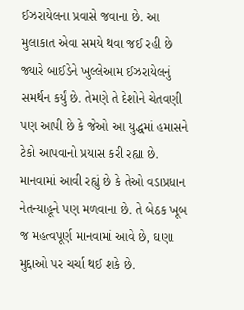ઈઝરાયેલના પ્રવાસે જવાના છે. આ મુલાકાત એવા સમયે થવા જઈ રહી છે જ્યારે બાઈડેને ખુલ્લેઆમ ઈઝરાયેલનું સમર્થન કર્યું છે. તેમણે તે દેશોને ચેતવણી પણ આપી છે કે જેઓ આ યુદ્ધમાં હમાસને ટેકો આપવાનો પ્રયાસ કરી રહ્યા છે. માનવામાં આવી રહ્યું છે કે તેઓ વડાપ્રધાન નેતન્યાહૂને પણ મળવાના છે. તે બેઠક ખૂબ જ મહત્વપૂર્ણ માનવામાં આવે છે, ઘણા મુદ્દાઓ પર ચર્ચા થઈ શકે છે.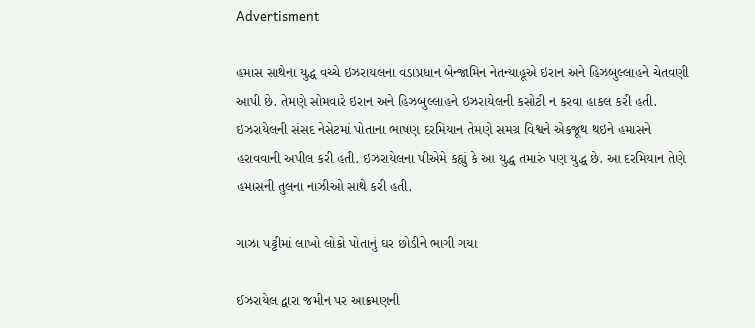Advertisment

હમાસ સાથેના યુદ્ધ વચ્ચે ઇઝરાયલના વડાપ્રધાન બેન્જામિન નેતન્યાહૂએ ઇરાન અને હિઝબુલ્લાહને ચેતવણી આપી છે. તેમણે સોમવારે ઇરાન અને હિઝબુલ્લાહને ઇઝરાયેલની કસોટી ન કરવા હાકલ કરી હતી. ઇઝરાયેલની સંસદ નેસેટમાં પોતાના ભાષણ દરમિયાન તેમણે સમગ્ર વિશ્વને એકજૂથ થઇને હમાસને હરાવવાની અપીલ કરી હતી. ઇઝરાયેલના પીએમે કહ્યું કે આ યુદ્ધ તમારું પણ યુદ્ધ છે. આ દરમિયાન તેણે હમાસની તુલના નાઝીઓ સાથે કરી હતી.

ગાઝા પટ્ટીમાં લાખો લોકો પોતાનું ઘર છોડીને ભાગી ગયા

ઈઝરાયેલ દ્વારા જમીન પર આક્રમણની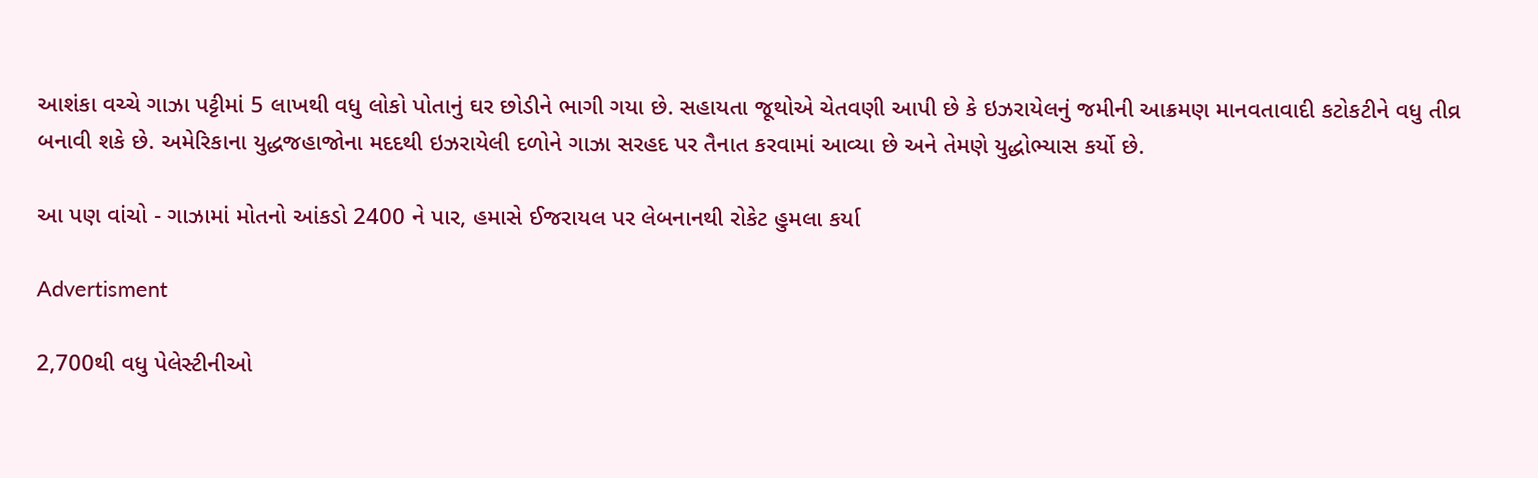આશંકા વચ્ચે ગાઝા પટ્ટીમાં 5 લાખથી વધુ લોકો પોતાનું ઘર છોડીને ભાગી ગયા છે. સહાયતા જૂથોએ ચેતવણી આપી છે કે ઇઝરાયેલનું જમીની આક્રમણ માનવતાવાદી કટોકટીને વધુ તીવ્ર બનાવી શકે છે. અમેરિકાના યુદ્ધજહાજોના મદદથી ઇઝરાયેલી દળોને ગાઝા સરહદ પર તૈનાત કરવામાં આવ્યા છે અને તેમણે યુદ્ધોભ્યાસ કર્યો છે.

આ પણ વાંચો - ગાઝામાં મોતનો આંકડો 2400 ને પાર, હમાસે ઈજરાયલ પર લેબનાનથી રોકેટ હુમલા કર્યા

Advertisment

2,700થી વધુ પેલેસ્ટીનીઓ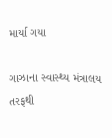માર્યા ગયા

ગાઝાના સ્વાસ્થ્ય મંત્રાલય તરફથી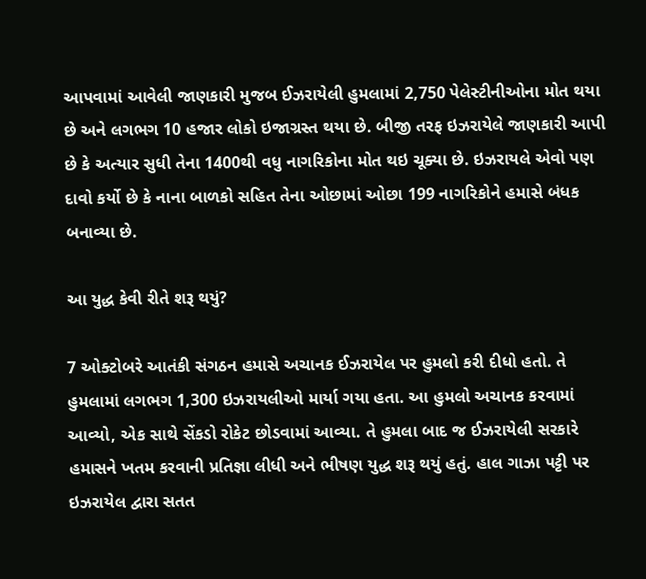આપવામાં આવેલી જાણકારી મુજબ ઈઝરાયેલી હુમલામાં 2,750 પેલેસ્ટીનીઓના મોત થયા છે અને લગભગ 10 હજાર લોકો ઇજાગ્રસ્ત થયા છે. બીજી તરફ ઇઝરાયેલે જાણકારી આપી છે કે અત્યાર સુધી તેના 1400થી વધુ નાગરિકોના મોત થઇ ચૂક્યા છે. ઇઝરાયલે એવો પણ દાવો કર્યો છે કે નાના બાળકો સહિત તેના ઓછામાં ઓછા 199 નાગરિકોને હમાસે બંધક બનાવ્યા છે.

આ યુદ્ધ કેવી રીતે શરૂ થયું?

7 ઓક્ટોબરે આતંકી સંગઠન હમાસે અચાનક ઈઝરાયેલ પર હુમલો કરી દીધો હતો. તે હુમલામાં લગભગ 1,300 ઇઝરાયલીઓ માર્યા ગયા હતા. આ હુમલો અચાનક કરવામાં આવ્યો, એક સાથે સેંકડો રોકેટ છોડવામાં આવ્યા. તે હુમલા બાદ જ ઈઝરાયેલી સરકારે હમાસને ખતમ કરવાની પ્રતિજ્ઞા લીધી અને ભીષણ યુદ્ધ શરૂ થયું હતું. હાલ ગાઝા પટ્ટી પર ઇઝરાયેલ દ્વારા સતત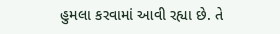હુમલા કરવામાં આવી રહ્યા છે. તે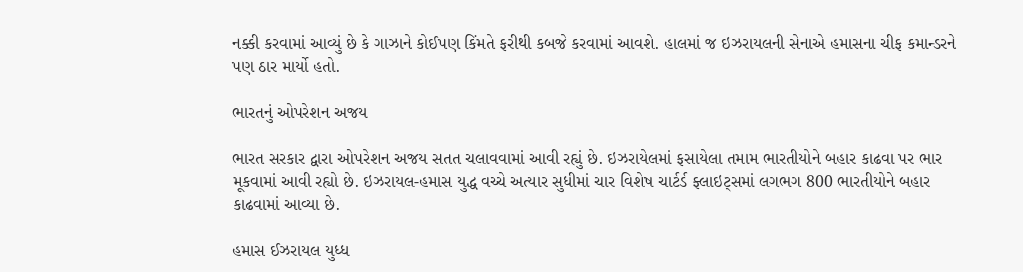નક્કી કરવામાં આવ્યું છે કે ગાઝાને કોઈપણ કિંમતે ફરીથી કબજે કરવામાં આવશે. હાલમાં જ ઇઝરાયલની સેનાએ હમાસના ચીફ કમાન્ડરને પણ ઠાર માર્યો હતો.

ભારતનું ઓપરેશન અજય

ભારત સરકાર દ્વારા ઓપરેશન અજય સતત ચલાવવામાં આવી રહ્યું છે. ઇઝરાયેલમાં ફસાયેલા તમામ ભારતીયોને બહાર કાઢવા પર ભાર મૂકવામાં આવી રહ્યો છે. ઇઝરાયલ-હમાસ યુદ્ધ વચ્ચે અત્યાર સુધીમાં ચાર વિશેષ ચાર્ટર્ડ ફ્લાઇટ્સમાં લગભગ 800 ભારતીયોને બહાર કાઢવામાં આવ્યા છે.

હમાસ ઈઝરાયલ યુધ્ધ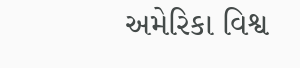અમેરિકા વિશ્વ